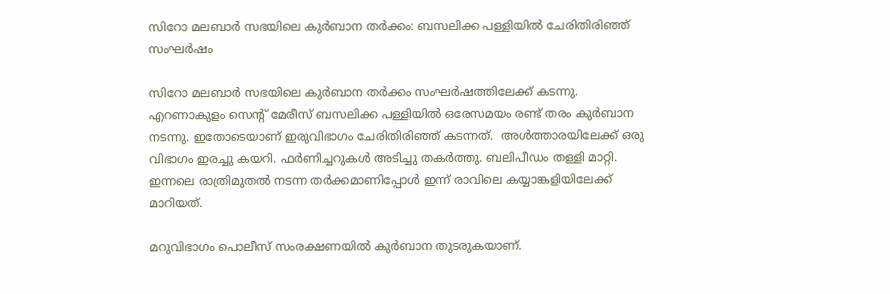സിറോ മലബാര്‍ സഭയിലെ കുര്‍ബാന തര്‍ക്കം: ബസലിക്ക പള്ളിയില്‍ ചേരിതിരിഞ്ഞ് സംഘർഷം

സിറോ മലബാര്‍ സഭയിലെ കുര്‍ബാന തര്‍ക്കം സംഘർഷത്തിലേക്ക് കടന്നു. എറണാകുളം സെന്റ് മേരീസ് ബസലിക്ക പള്ളിയില്‍ ഒരേസമയം രണ്ട് തരം കുര്‍ബാന നടന്നു. ഇതോടെയാണ് ഇരുവിഭാഗം ചേരിതിരിഞ്ഞ് കടന്നത്.  അൾത്താരയിലേക്ക് ഒരു വിഭാഗം ഇരച്ചു കയറി. ഫർണിച്ചറുകൾ അടിച്ചു തകർത്തു. ബലിപീഡം തള്ളി മാറ്റി. ഇന്നലെ രാത്രിമുതൽ നടന്ന തർക്കമാണിപ്പോൾ ഇന്ന് രാവിലെ കയ്യാങ്കളിയിലേക്ക് മാറിയത്.

മറുവിഭാഗം പൊലീസ് സംരക്ഷണയിൽ കുർബാന തുടരുകയാണ്.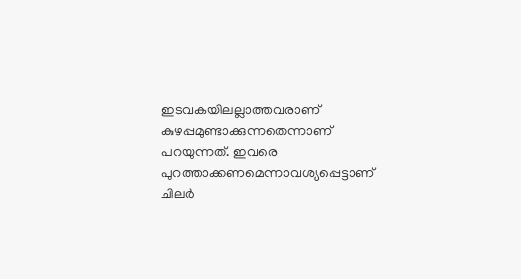ഇടവകയിലല്ലാത്തവരാണ് കുഴപ്പമുണ്ടാക്കുന്നതെന്നാണ് പറയുന്നത്. ഇവരെ പുറത്താക്കണമെന്നാവശ്യപ്പെട്ടാണ് ചിലർ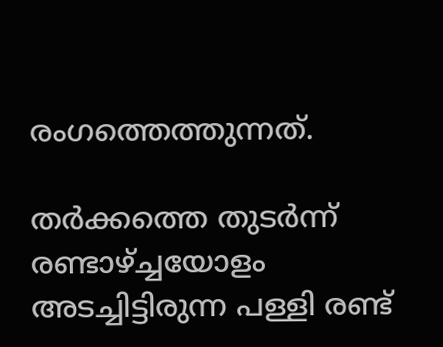രംഗത്തെത്തുന്നത്.

തര്‍ക്കത്തെ തുടര്‍ന്ന് രണ്ടാഴ്ച്ചയോളം അടച്ചിട്ടിരുന്ന പള്ളി രണ്ട്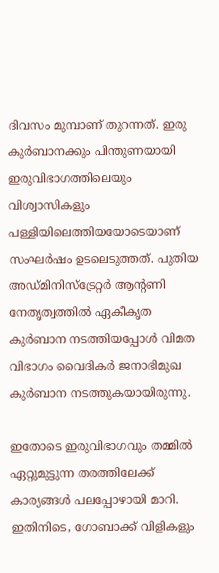ദിവസം മുമ്പാണ് തുറന്നത്. ഇരു കുര്‍ബാനക്കും പിന്തുണയായി ഇരുവിഭാഗത്തിലെയും വിശ്വാസികളും പള്ളിയിലെത്തിയയോടെയാണ് സംഘർഷം ഉടലെടുത്തത്. പുതിയ അഡ്മിനിസ്‌ട്രേറ്റര്‍ ആന്റണി നേതൃത്വത്തില്‍ ഏകീകൃത കുര്‍ബാന നടത്തിയപ്പോള്‍ വിമത വിഭാഗം വൈദികര്‍ ജനാഭിമുഖ കുര്‍ബാന നടത്തുകയായിരുന്നു.

ഇതോടെ ഇരുവിഭാഗവും തമ്മിൽ ഏറ്റുമുട്ടുന്ന തരത്തിലേക്ക് കാര്യങ്ങൾ പലപ്പോഴായി മാറി. ഇതിനിടെ, ഗോബാക്ക് വിളികളും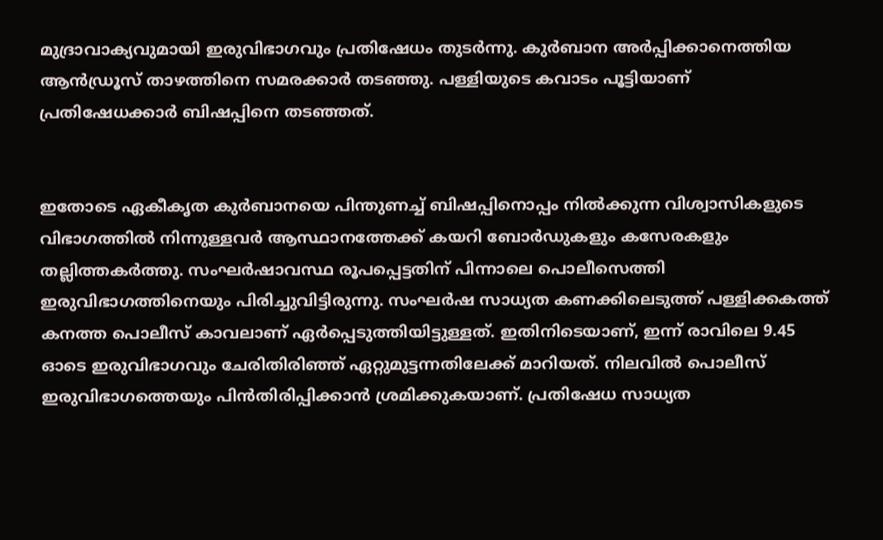മുദ്രാവാക്യവുമായി ഇരുവിഭാഗവും പ്രതിഷേധം തുടർന്നു. കുര്‍ബാന അര്‍പ്പിക്കാനെത്തിയ ആന്‍ഡ്രൂസ് താഴത്തിനെ സമരക്കാര്‍ തടഞ്ഞു. പള്ളിയുടെ കവാടം പൂട്ടിയാണ് പ്രതിഷേധക്കാര്‍ ബിഷപ്പിനെ തടഞ്ഞത്.


ഇതോടെ ഏകീകൃത കുര്‍ബാനയെ പിന്തുണച്ച് ബിഷപ്പിനൊപ്പം നില്‍ക്കുന്ന വിശ്വാസികളുടെ വിഭാഗത്തില്‍ നിന്നുള്ളവര്‍ ആസ്ഥാനത്തേക്ക് കയറി ബോര്‍ഡുകളും കസേരകളും തല്ലിത്തകര്‍ത്തു. സംഘര്‍ഷാവസ്ഥ രൂപപ്പെട്ടതിന് പിന്നാലെ പൊലീസെത്തി ഇരുവിഭാഗത്തിനെയും പിരിച്ചുവിട്ടിരുന്നു. സംഘര്‍ഷ സാധ്യത കണക്കിലെടുത്ത് പള്ളിക്കകത്ത് കനത്ത പൊലീസ് കാവലാണ് ഏർപ്പെടുത്തിയിട്ടുള്ളത്. ഇതിനിടെയാണ്, ഇന്ന് രാവിലെ 9.45 ഓടെ ഇരുവിഭാഗവും ചേരിതിരിഞ്ഞ് ഏറ്റുമുട്ടന്നതിലേക്ക് മാറിയത്. നിലവിൽ പൊലീസ് ഇരുവിഭാഗത്തെയും പിൻതിരിപ്പിക്കാൻ ശ്രമിക്കുകയാണ്. പ്രതിഷേധ സാധ്യത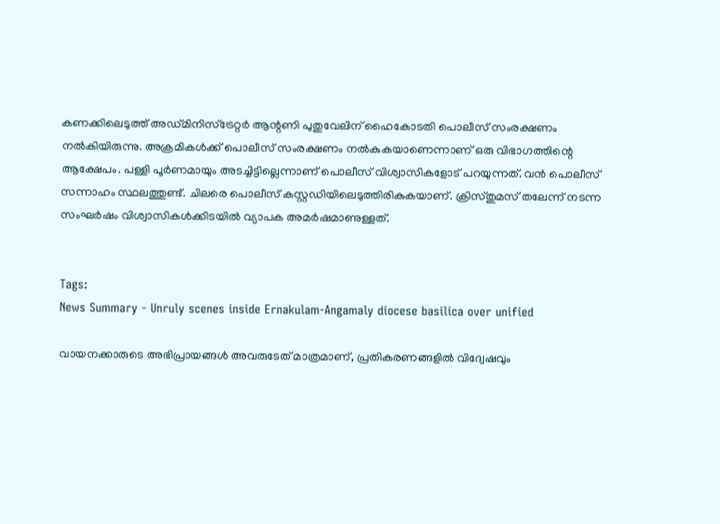കണക്കിലെടുത്ത് അഡ്മിനിസ്‌ട്രേറ്റര്‍ ആന്റണി പുതുവേലിന് ഹൈകോടതി പൊലീസ് സംരക്ഷണം നല്‍കിയിരുന്നു. അക്രമികൾക്ക് പൊലീസ് സംരക്ഷണം നൽകുകയാണെന്നാണ് ഒരു വിഭാഗത്തിന്റെ ആക്ഷേപം. പള്ളി പൂർണമായും അടച്ചിട്ടില്ലെന്നാണ് പൊലീസ് വിശ്വാസികളോട് പറയുന്നത്. വൻ പൊലീസ് സന്നാഹം സ്ഥലത്തുണ്ട്. ചിലരെ പൊലീസ് കസ്റ്റഡിയിലെടുത്തിരികുകയാണ്. ക്രിസ്തുമസ് തലേന്ന് നടന്ന സംഘർഷം വിശ്വാസികൾക്കിടയിൽ വ്യാപക അമർഷമാണുള്ളത്.


Tags:
News Summary - Unruly scenes inside Ernakulam-Angamaly diocese basilica over unified

വായനക്കാരുടെ അഭിപ്രായങ്ങള്‍ അവരുടേത് മാത്രമാണ്, പ്രതികരണങ്ങളിൽ വിദ്വേഷവും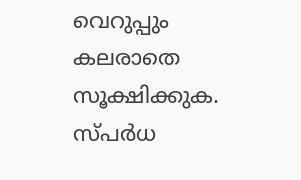വെറുപ്പും കലരാതെ സൂക്ഷിക്കുക. സ്പർധ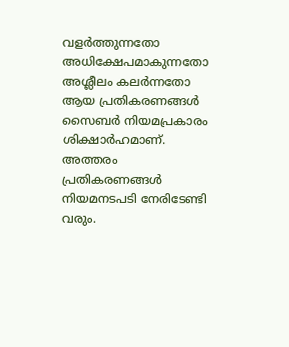വളർത്തുന്നതോ അധിക്ഷേപമാകുന്നതോ അശ്ലീലം കലർന്നതോ ആയ പ്രതികരണങ്ങൾ സൈബർ നിയമപ്രകാരം ശിക്ഷാർഹമാണ്. അത്തരം പ്രതികരണങ്ങൾ നിയമനടപടി നേരിടേണ്ടി വരും.